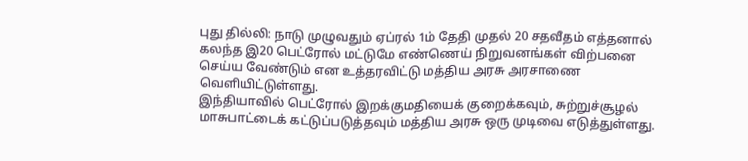புது தில்லி: நாடு முழுவதும் ஏப்ரல் 1ம் தேதி முதல் 20 சதவீதம் எத்தனால் கலந்த இ20 பெட்ரோல் மட்டுமே எண்ணெய் நிறுவனங்கள் விற்பனை செய்ய வேண்டும் என உத்தரவிட்டு மத்திய அரசு அரசாணை வெளியிட்டுள்ளது.
இந்தியாவில் பெட்ரோல் இறக்குமதியைக் குறைக்கவும், சுற்றுச்சூழல் மாசுபாட்டைக் கட்டுப்படுத்தவும் மத்திய அரசு ஒரு முடிவை எடுத்துள்ளது.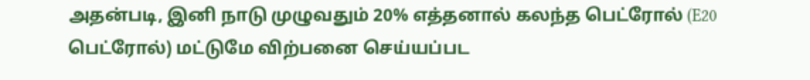அதன்படி, இனி நாடு முழுவதும் 20% எத்தனால் கலந்த பெட்ரோல் (E20 பெட்ரோல்) மட்டுமே விற்பனை செய்யப்பட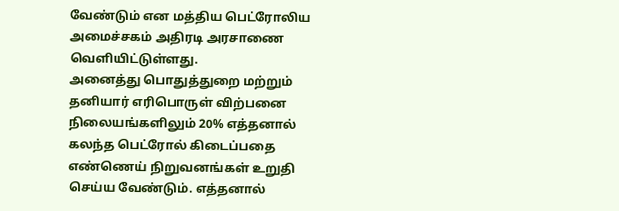வேண்டும் என மத்திய பெட்ரோலிய அமைச்சகம் அதிரடி அரசாணை வெளியிட்டுள்ளது.
அனைத்து பொதுத்துறை மற்றும் தனியார் எரிபொருள் விற்பனை நிலையங்களிலும் 20% எத்தனால் கலந்த பெட்ரோல் கிடைப்பதை எண்ணெய் நிறுவனங்கள் உறுதி செய்ய வேண்டும். எத்தனால்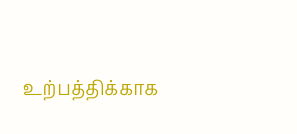உற்பத்திக்காக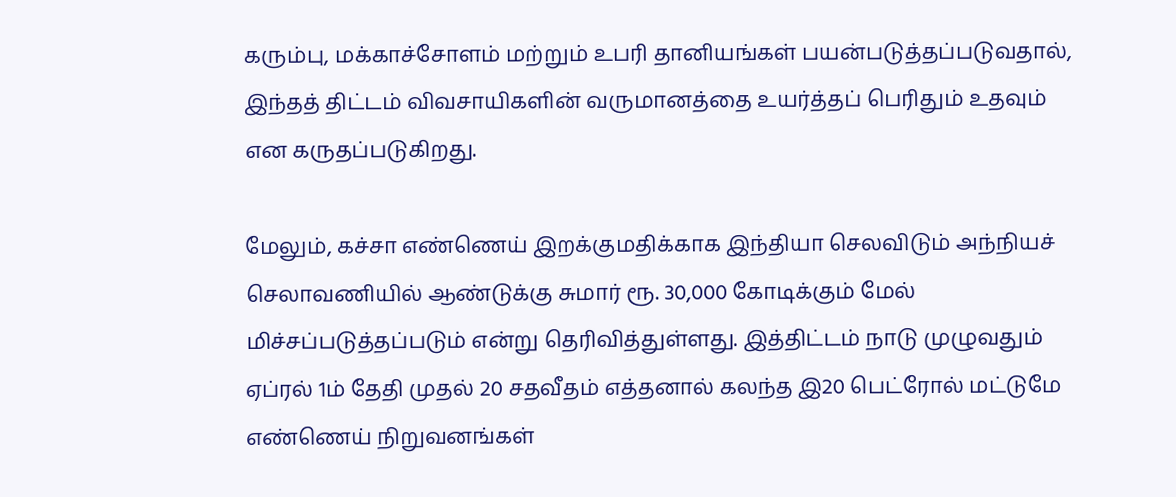கரும்பு, மக்காச்சோளம் மற்றும் உபரி தானியங்கள் பயன்படுத்தப்படுவதால், இந்தத் திட்டம் விவசாயிகளின் வருமானத்தை உயர்த்தப் பெரிதும் உதவும் என கருதப்படுகிறது.

மேலும், கச்சா எண்ணெய் இறக்குமதிக்காக இந்தியா செலவிடும் அந்நியச் செலாவணியில் ஆண்டுக்கு சுமார் ரூ. 30,000 கோடிக்கும் மேல் மிச்சப்படுத்தப்படும் என்று தெரிவித்துள்ளது. இத்திட்டம் நாடு முழுவதும் ஏப்ரல் 1ம் தேதி முதல் 20 சதவீதம் எத்தனால் கலந்த இ20 பெட்ரோல் மட்டுமே எண்ணெய் நிறுவனங்கள்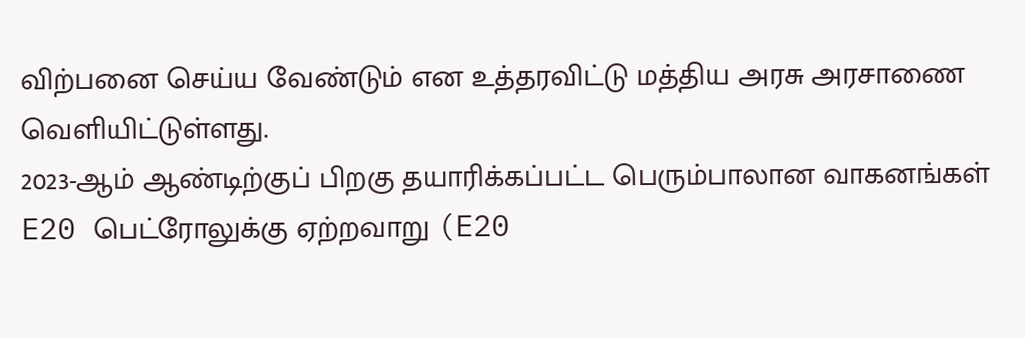விற்பனை செய்ய வேண்டும் என உத்தரவிட்டு மத்திய அரசு அரசாணை வெளியிட்டுள்ளது.
2023-ஆம் ஆண்டிற்குப் பிறகு தயாரிக்கப்பட்ட பெரும்பாலான வாகனங்கள் E20 பெட்ரோலுக்கு ஏற்றவாறு (E20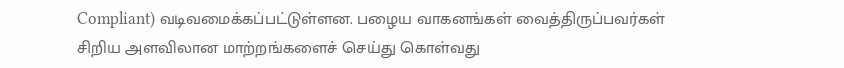Compliant) வடிவமைக்கப்பட்டுள்ளன. பழைய வாகனங்கள் வைத்திருப்பவர்கள் சிறிய அளவிலான மாற்றங்களைச் செய்து கொள்வது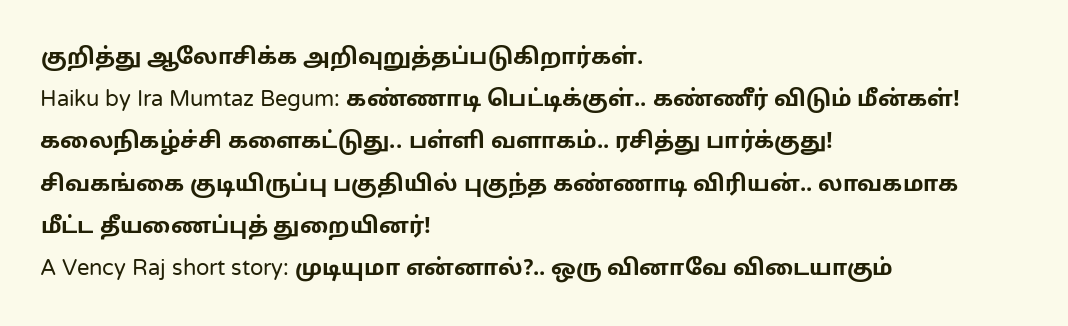குறித்து ஆலோசிக்க அறிவுறுத்தப்படுகிறார்கள்.
Haiku by Ira Mumtaz Begum: கண்ணாடி பெட்டிக்குள்.. கண்ணீர் விடும் மீன்கள்!
கலைநிகழ்ச்சி களைகட்டுது.. பள்ளி வளாகம்.. ரசித்து பார்க்குது!
சிவகங்கை குடியிருப்பு பகுதியில் புகுந்த கண்ணாடி விரியன்.. லாவகமாக மீட்ட தீயணைப்புத் துறையினர்!
A Vency Raj short story: முடியுமா என்னால்?.. ஒரு வினாவே விடையாகும்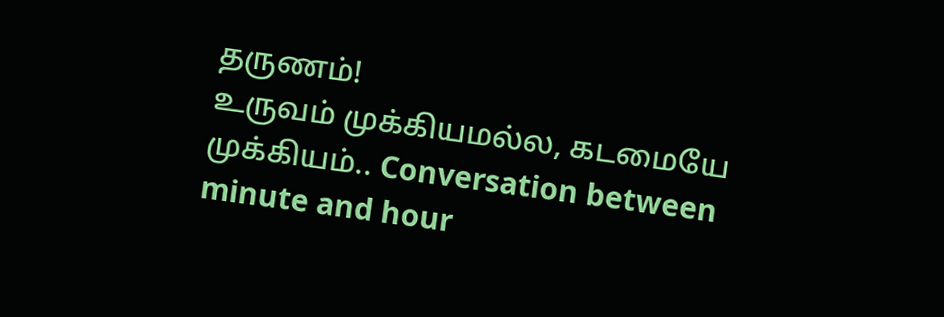தருணம்!
உருவம் முக்கியமல்ல, கடமையே முக்கியம்.. Conversation between minute and hour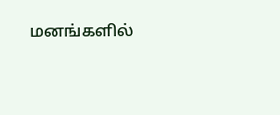மனங்களில்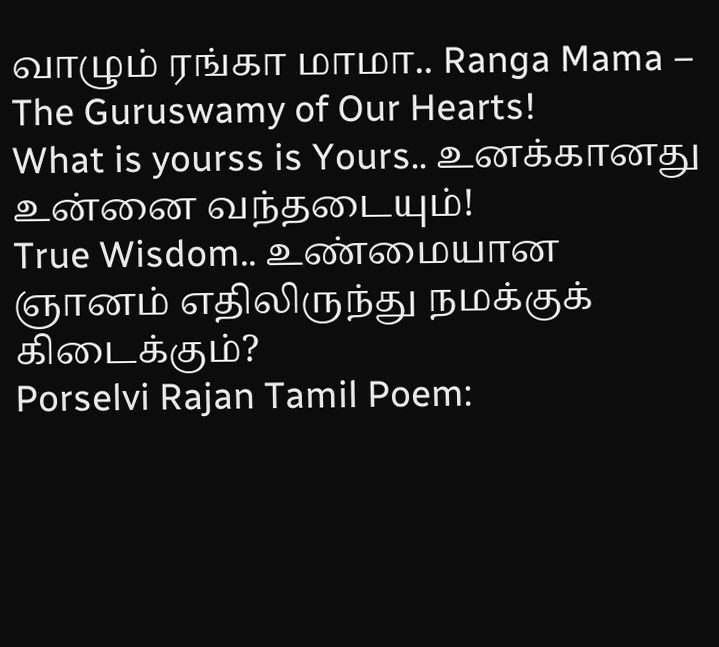வாழும் ரங்கா மாமா.. Ranga Mama – The Guruswamy of Our Hearts!
What is yourss is Yours.. உனக்கானது உன்னை வந்தடையும்!
True Wisdom.. உண்மையான ஞானம் எதிலிருந்து நமக்குக் கிடைக்கும்?
Porselvi Rajan Tamil Poem: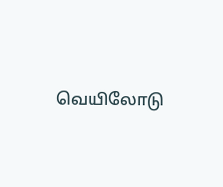வெயிலோடு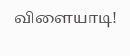விளையாடி!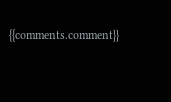{{comments.comment}}